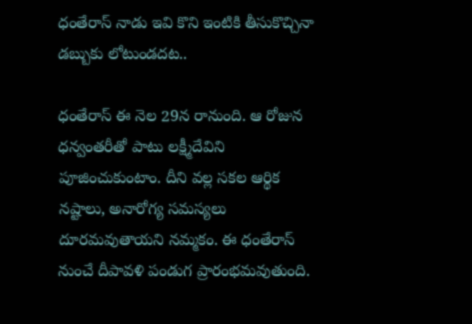ధంతేరాస్ నాడు ఇవి కొని ఇంటికి తీసుకొచ్చినా డబ్బుకు లోటుండదట..

ధంతేరాస్ ఈ నెల 29న రానుంది. ఆ రోజున ధన్వంతరీతో పాటు లక్ష్మీదేవిని పూజించుకుంటాం. దీని వల్ల సకల ఆర్థిక నష్టాలు, అనారోగ్య సమస్యలు దూరమవుతాయని నమ్మకం. ఈ ధంతేరాస్ నుంచే దీపావళి పండుగ ప్రారంభమవుతుంది.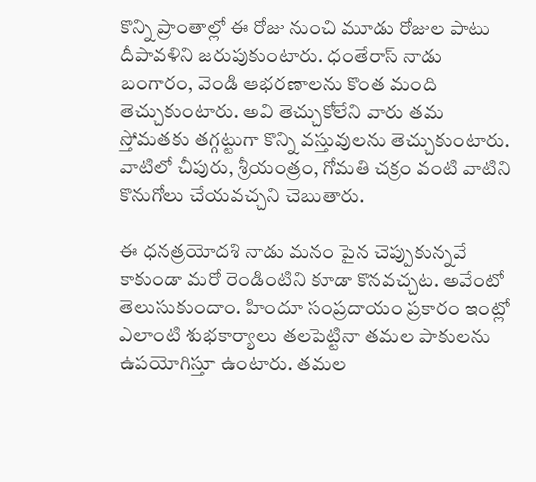కొన్ని ప్రాంతాల్లో ఈ రోజు నుంచి మూడు రోజుల పాటు దీపావళిని జరుపుకుంటారు. ధంతేరాస్ నాడు బంగారం, వెండి ఆభరణాలను కొంత మంది తెచ్చుకుంటారు. అవి తెచ్చుకోలేని వారు తమ స్తోమతకు తగ్గట్టుగా కొన్ని వస్తువులను తెచ్చుకుంటారు. వాటిలో చీపురు, శ్రీయంత్రం, గోమతి చక్రం వంటి వాటిని కొనుగోలు చేయవచ్చని చెబుతారు.

ఈ ధనత్రయోదశి నాడు మనం పైన చెప్పుకున్నవే కాకుండా మరో రెండింటిని కూడా కొనవచ్చట. అవేంటో తెలుసుకుందాం. హిందూ సంప్రదాయం ప్రకారం ఇంట్లో ఎలాంటి శుభకార్యాలు తలపెట్టినా తమల పాకులను ఉపయోగిస్తూ ఉంటారు. తమల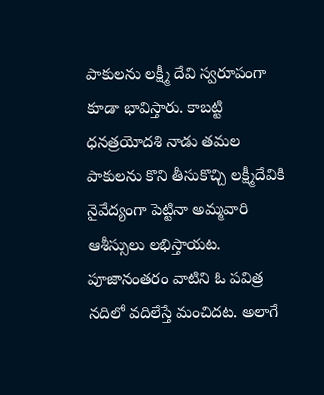పాకులను లక్ష్మీ దేవి స్వరూపంగా కూడా భావిస్తారు. కాబట్టి ధనత్రయోదశి నాడు తమల పాకులను కొని తీసుకొచ్చి లక్ష్మీదేవికి నైవేద్యంగా పెట్టినా అమ్మవారి ఆశీస్సులు లభిస్తాయట. పూజానంతరం వాటిని ఓ పవిత్ర నదిలో వదిలేస్తే మంచిదట. అలాగే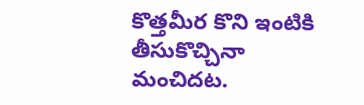కొత్తమీర కొని ఇంటికి తీసుకొచ్చినా మంచిదట.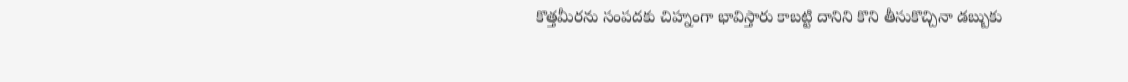కొత్తమీరను సంపదకు చిహ్నంగా భావిస్తారు కాబట్టి దానిని కొని తీసుకొచ్చినా డబ్బుకు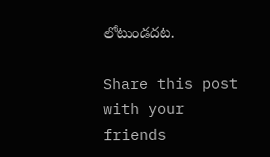లోటుండదట.

Share this post with your friends